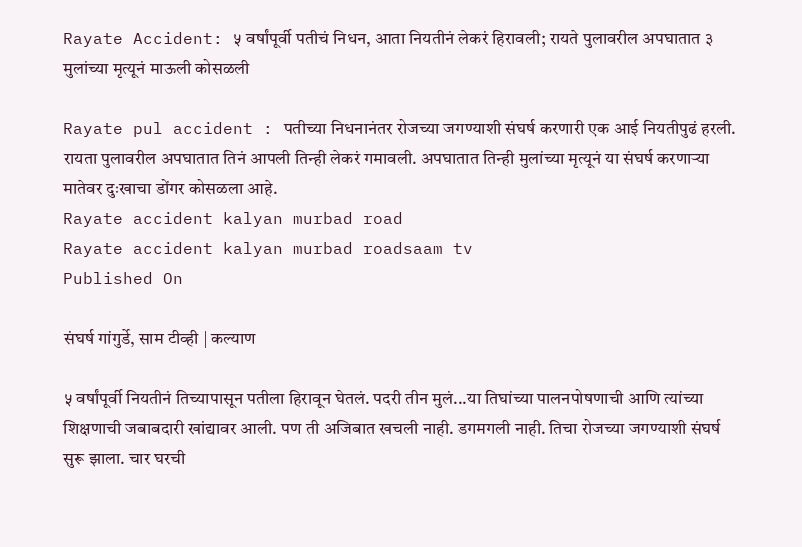Rayate Accident: ५ वर्षांपूर्वी पतीचं निधन, आता नियतीनं लेकरं हिरावली; रायते पुलावरील अपघातात ३ मुलांच्या मृत्यूनं माऊली कोसळली

Rayate pul accident : पतीच्या निधनानंतर रोजच्या जगण्याशी संघर्ष करणारी एक आई नियतीपुढं हरली. रायता पुलावरील अपघातात तिनं आपली तिन्ही लेकरं गमावली. अपघातात तिन्ही मुलांच्या मृत्यूनं या संघर्ष करणाऱ्या मातेवर दुःखाचा डोंगर कोसळला आहे.
Rayate accident kalyan murbad road
Rayate accident kalyan murbad roadsaam tv
Published On

संघर्ष गांगुर्डे, साम टीव्ही | कल्याण

५ वर्षांपूर्वी नियतीनं तिच्यापासून पतीला हिरावून घेतलं. पदरी तीन मुलं...या तिघांच्या पालनपोषणाची आणि त्यांच्या शिक्षणाची जबाबदारी खांद्यावर आली. पण ती अजिबात खचली नाही. डगमगली नाही. तिचा रोजच्या जगण्याशी संघर्ष सुरू झाला. चार घरची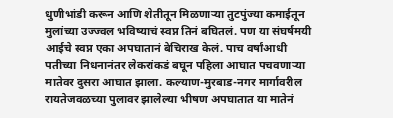धुणीभांडी करून आणि शेतीतून मिळणाऱ्या तुटपुंज्या कमाईतून मुलांच्या उज्ज्वल भविष्याचं स्वप्न तिनं बघितलं. पण या संघर्षमयी आईचे स्वप्न एका अपघातानं बेचिराख केलं. पाच वर्षांआधी पतीच्या निधनानंतर लेकरांकडं बघून पहिला आघात पचवणाऱ्या मातेवर दुसरा आघात झाला. कल्याण-मुरबाड-नगर मार्गावरील रायतेजवळच्या पुलावर झालेल्या भीषण अपघातात या मातेनं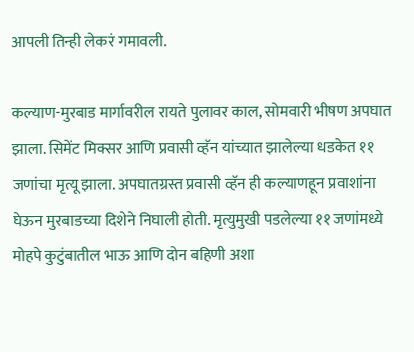आपली तिन्ही लेकरं गमावली.

कल्याण-मुरबाड मार्गावरील रायते पुलावर काल, सोमवारी भीषण अपघात झाला. सिमेंट मिक्सर आणि प्रवासी व्हॅन यांच्यात झालेल्या धडकेत ११ जणांचा मृत्यू झाला. अपघातग्रस्त प्रवासी व्हॅन ही कल्याणहून प्रवाशांना घेऊन मुरबाडच्या दिशेने निघाली होती. मृत्युमुखी पडलेल्या ११ जणांमध्ये मोहपे कुटुंबातील भाऊ आणि दोन बहिणी अशा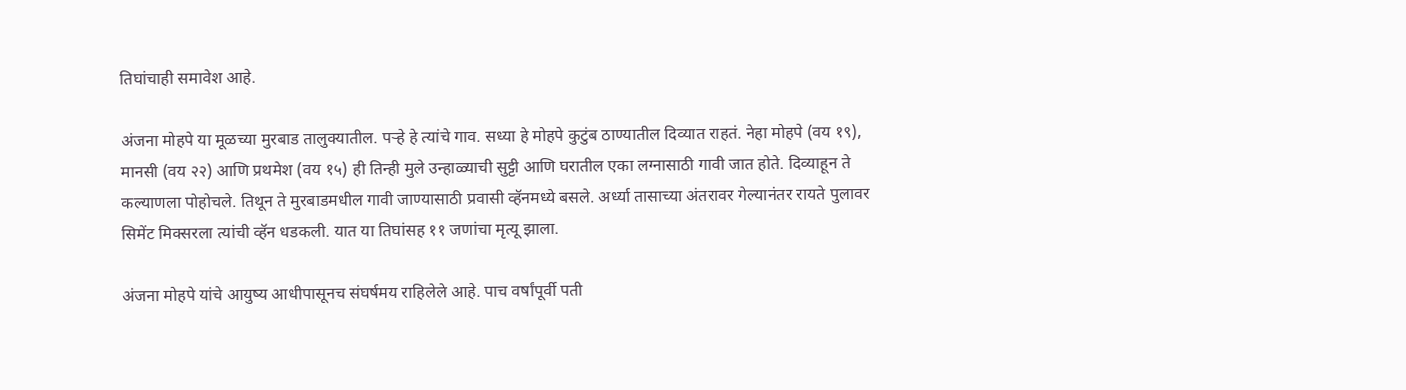तिघांचाही समावेश आहे.

अंजना मोहपे या मूळच्या मुरबाड तालुक्यातील. पऱ्हे हे त्यांचे गाव. सध्या हे मोहपे कुटुंब ठाण्यातील दिव्यात राहतं. नेहा मोहपे (वय १९), मानसी (वय २२) आणि प्रथमेश (वय १५) ही तिन्ही मुले उन्हाळ्याची सुट्टी आणि घरातील एका लग्नासाठी गावी जात होते. दिव्याहून ते कल्याणला पोहोचले. तिथून ते मुरबाडमधील गावी जाण्यासाठी प्रवासी व्हॅनमध्ये बसले. अर्ध्या तासाच्या अंतरावर गेल्यानंतर रायते पुलावर सिमेंट मिक्सरला त्यांची व्हॅन धडकली. यात या तिघांसह ११ जणांचा मृत्यू झाला.

अंजना मोहपे यांचे आयुष्य आधीपासूनच संघर्षमय राहिलेले आहे. पाच वर्षांपूर्वी पती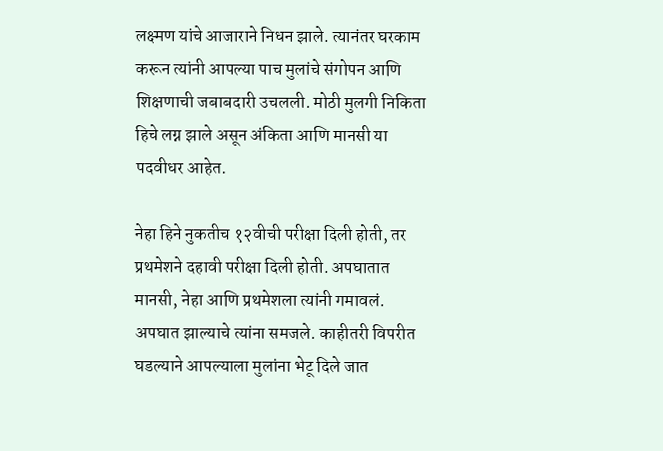लक्ष्मण यांचे आजाराने निधन झाले. त्यानंतर घरकाम करून त्यांनी आपल्या पाच मुलांचे संगोपन आणि शिक्षणाची जबाबदारी उचलली. मोठी मुलगी निकिता हिचे लग्न झाले असून अंकिता आणि मानसी या पदवीधर आहेत.

नेहा हिने नुकतीच १२वीची परीक्षा दिली होती, तर प्रथमेशने दहावी परीक्षा दिली होती. अपघातात मानसी, नेहा आणि प्रथमेशला त्यांनी गमावलं. अपघात झाल्याचे त्यांना समजले. काहीतरी विपरीत घडल्याने आपल्याला मुलांना भेटू दिले जात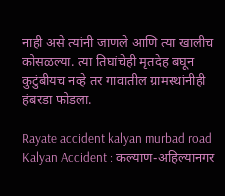नाही असे त्यांनी जाणले आणि त्या खालीच कोसळल्या. त्या तिघांचेही मृतदेह बघून कुटुंबीयच नव्हे तर गावातील ग्रामस्थांनीही हंबरडा फोडला.

Rayate accident kalyan murbad road
Kalyan Accident : कल्याण-अहिल्यानगर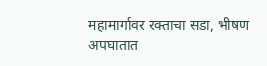महामार्गावर रक्ताचा सडा, भीषण अपघातात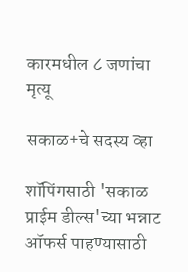कारमधील ८ जणांचा मृत्यू

सकाळ+चे सदस्य व्हा

शॉपिंगसाठी 'सकाळ प्राईम डील्स'च्या भन्नाट ऑफर्स पाहण्यासाठी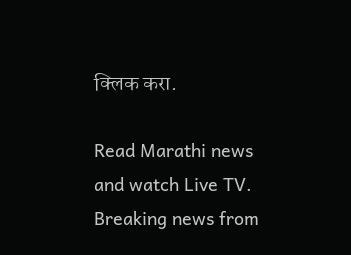क्लिक करा.

Read Marathi news and watch Live TV. Breaking news from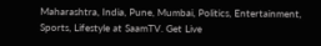Maharashtra, India, Pune, Mumbai, Politics, Entertainment, Sports, Lifestyle at SaamTV. Get Live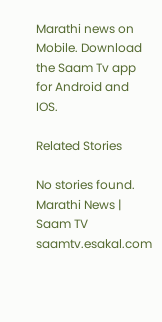Marathi news on Mobile. Download the Saam Tv app for Android and IOS.

Related Stories

No stories found.
Marathi News | Saam TV
saamtv.esakal.com